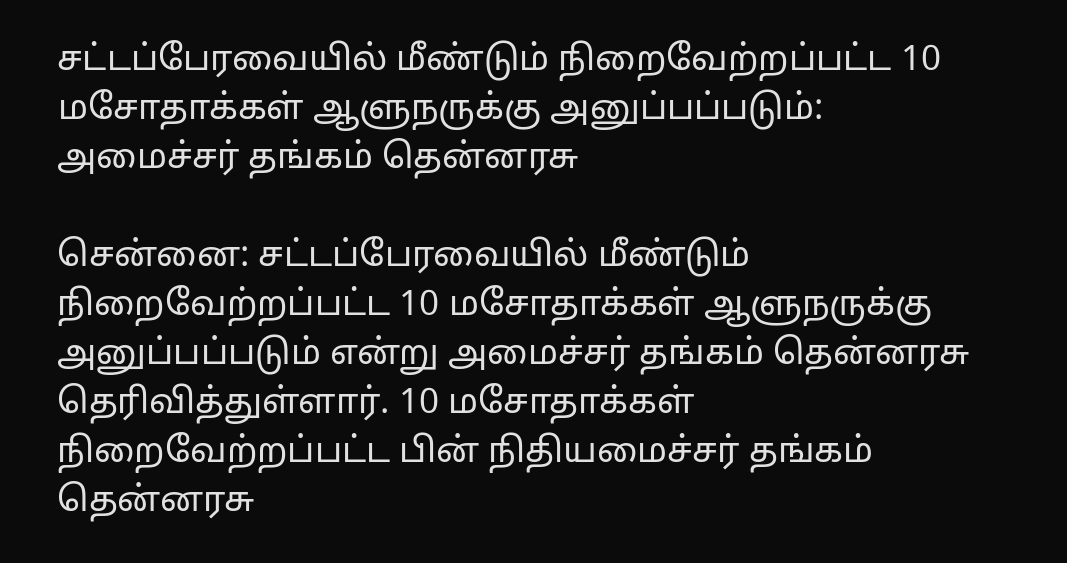சட்டப்பேரவையில் மீண்டும் நிறைவேற்றப்பட்ட 10 மசோதாக்கள் ஆளுநருக்கு அனுப்பப்படும்: அமைச்சர் தங்கம் தென்னரசு

சென்னை: சட்டப்பேரவையில் மீண்டும் நிறைவேற்றப்பட்ட 10 மசோதாக்கள் ஆளுநருக்கு அனுப்பப்படும் என்று அமைச்சர் தங்கம் தென்னரசு தெரிவித்துள்ளார். 10 மசோதாக்கள் நிறைவேற்றப்பட்ட பின் நிதியமைச்சர் தங்கம் தென்னரசு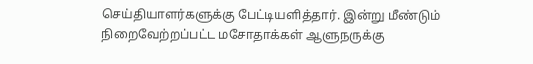செய்தியாளர்களுக்கு பேட்டியளித்தார். இன்று மீண்டும் நிறைவேற்றப்பட்ட மசோதாக்கள் ஆளுநருக்கு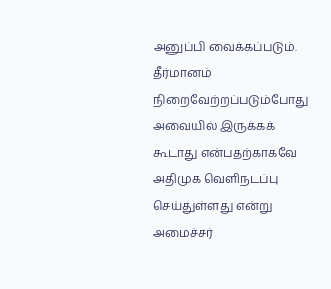அனுப்பி வைக்கப்படும். தீர்மானம் நிறைவேற்றப்படும்போது அவையில் இருக்கக் கூடாது என்பதற்காகவே அதிமுக வெளிநடப்பு செய்துள்ளது என்று அமைச்சர்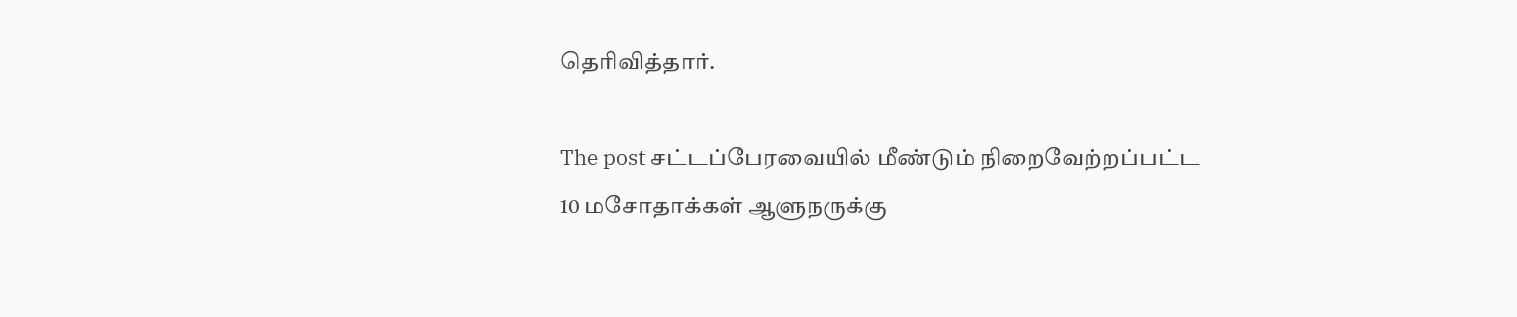தெரிவித்தார்.

The post சட்டப்பேரவையில் மீண்டும் நிறைவேற்றப்பட்ட 10 மசோதாக்கள் ஆளுநருக்கு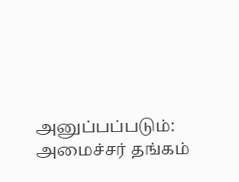அனுப்பப்படும்: அமைச்சர் தங்கம்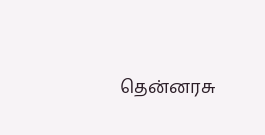தென்னரசு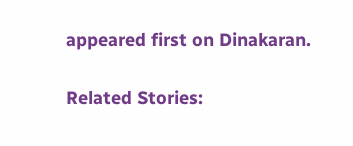appeared first on Dinakaran.

Related Stories: